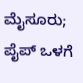ಮೈಸೂರು; ಪೈಪ್ ಒಳಗೆ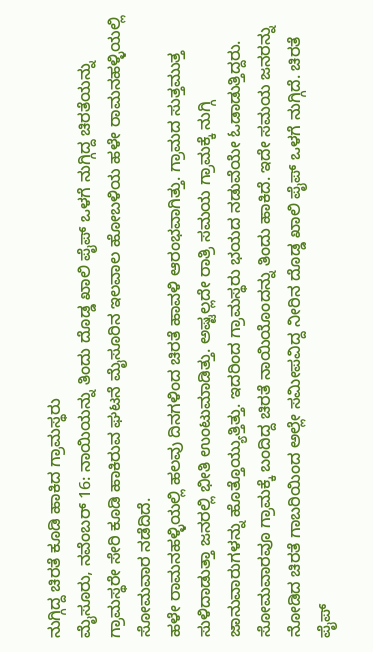ನುಗ್ಗಿದ್ದ ಚಿರತೆ ಕೂಡಿ ಹಾಕಿದ ಗ್ರಾಮಸ್ಥರು
ಮೈಸೂರು, ನವೆಂಬರ್ 16: ನಾಯಿಯನ್ನು ತಿಂದು ದೊಡ್ಡ ಖಾಲಿ ಪೈಪ್ ಒಳಗೆ ನುಗ್ಗಿದ್ದ ಚಿರತೆಯನ್ನು ಗ್ರಾಮಸ್ಥರೇ ಸೇರಿ ಕೂಡಿ ಹಾಕಿರುವ ಘಟನೆ ಮೈಸೂರಿನ ಇಲವಾಲ ಹೋಬಳಿಯ ಹಳೇ ರಾಮನಹಳ್ಳಿಯಲ್ಲಿ ಸೋಮವಾರ ನಡೆದಿದೆ.
ಹಳೇ ರಾಮನಹಳ್ಳಿಯಲ್ಲಿ ಹಲವು ದಿನಗಳಿಂದ ಚಿರತೆ ಹಾವಳಿ ಆರಂಭವಾಗಿತ್ತು. ಗ್ರಾಮದ ಸುತ್ತಮುತ್ತ ಸುಳಿದಾಡುತ್ತಾ ಜನರಲ್ಲಿ ಭೀತಿ ಉಂಟುಮಾಡಿತ್ತು. ಅಷ್ಟಲ್ಲದೇ ರಾತ್ರಿ ಸಮಯ ಗ್ರಾಮಕ್ಕೆ ನುಗ್ಗಿ ಜಾನುವಾರುಗಳನ್ನು ಹೊತ್ತೊಯ್ಯುತ್ತಿತ್ತು. ಇದರಿಂದ ಗ್ರಾಮಸ್ಥರು ಭಯದ ನಡುವೆಯೇ ಓಡಾಡುತ್ತಿದ್ದರು.
ಸೋಮವಾರವೂ ಗ್ರಾಮಕ್ಕೆ ಬಂದಿದ್ದ ಚಿರತೆ ನಾಯಿಯೊಂದನ್ನು ತಿಂದು ಹಾಕಿದೆ. ಇದೇ ಸಮಯ ಜನರನ್ನು ನೋಡಿದ ಚಿರತೆ ಗಾಬರಿಯಿಂದ ಅಲ್ಲೇ ಸಮೀಪವಿದ್ದ ನೀರಿನ ದೊಡ್ಡ ಖಾಲಿ ಪೈಪ್ ಒಳಗೆ ನುಗ್ಗಿದೆ. ಚಿರತೆ ಪೈಪ್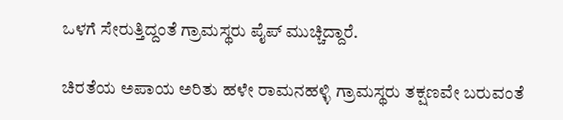ಒಳಗೆ ಸೇರುತ್ತಿದ್ದಂತೆ ಗ್ರಾಮಸ್ಥರು ಪೈಪ್ ಮುಚ್ಚಿದ್ದಾರೆ.

ಚಿರತೆಯ ಅಪಾಯ ಅರಿತು ಹಳೇ ರಾಮನಹಳ್ಳಿ ಗ್ರಾಮಸ್ಥರು ತಕ್ಷಣವೇ ಬರುವಂತೆ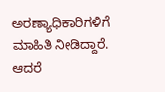ಅರಣ್ಯಾಧಿಕಾರಿಗಳಿಗೆ ಮಾಹಿತಿ ನೀಡಿದ್ದಾರೆ. ಆದರೆ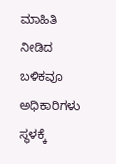ಮಾಹಿತಿ ನೀಡಿದ ಬಳಿಕವೂ ಅಧಿಕಾರಿಗಳು ಸ್ಥಳಕ್ಕೆ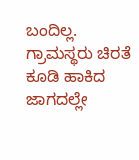ಬಂದಿಲ್ಲ. ಗ್ರಾಮಸ್ಥರು ಚಿರತೆ ಕೂಡಿ ಹಾಕಿದ ಜಾಗದಲ್ಲೇ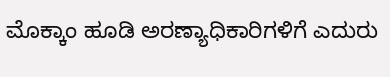ಮೊಕ್ಕಾಂ ಹೂಡಿ ಅರಣ್ಯಾಧಿಕಾರಿಗಳಿಗೆ ಎದುರು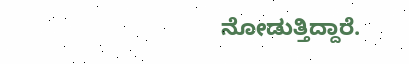ನೋಡುತ್ತಿದ್ದಾರೆ.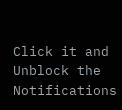Click it and Unblock the Notifications